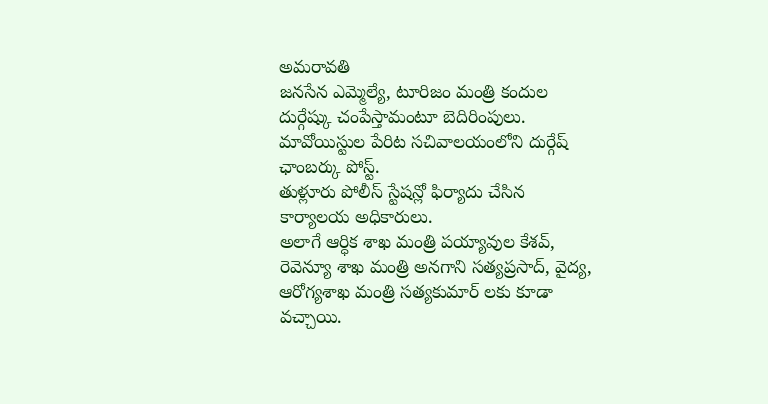అమరావతి
జనసేన ఎమ్మెల్యే, టూరిజం మంత్రి కందుల దుర్గేష్కు చంపేస్తామంటూ బెదిరింపులు.
మావోయిస్టుల పేరిట సచివాలయంలోని దుర్గేష్ ఛాంబర్కు పోస్ట్.
తుళ్లూరు పోలీస్ స్టేషన్లో ఫిర్యాదు చేసిన కార్యాలయ అధికారులు.
అలాగే ఆర్ధిక శాఖ మంత్రి పయ్యావుల కేశవ్, రెవెన్యూ శాఖ మంత్రి అనగాని సత్యప్రసాద్, వైద్య, ఆరోగ్యశాఖ మంత్రి సత్యకుమార్ లకు కూడా వచ్చాయి.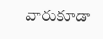వారుకూడా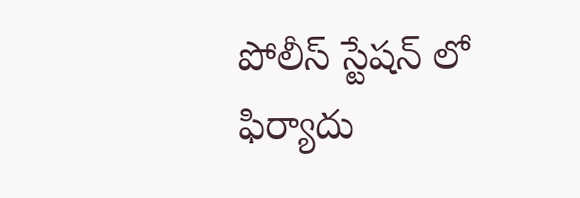పోలీస్ స్టేషన్ లో ఫిర్యాదు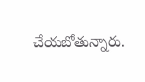చేయబోతున్నారు.